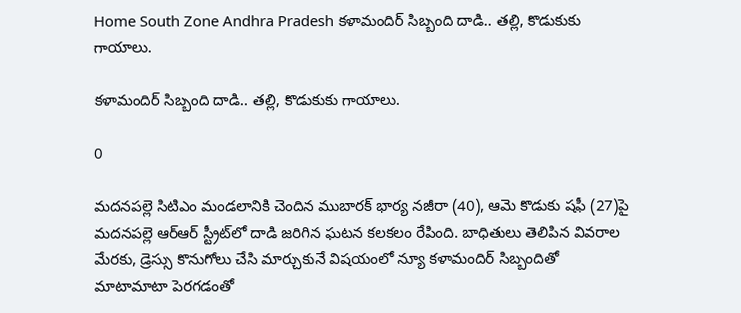Home South Zone Andhra Pradesh కళామందిర్ సిబ్బంది దాడి.. తల్లి, కొడుకుకు గాయాలు.

కళామందిర్ సిబ్బంది దాడి.. తల్లి, కొడుకుకు గాయాలు.

0

మదనపల్లె సిటిఎం మండలానికి చెందిన ముబారక్ భార్య నజీరా (40), ఆమె కొడుకు షఫీ (27)పై మదనపల్లె ఆర్‌ఆర్ స్ట్రీట్‌లో దాడి జరిగిన ఘటన కలకలం రేపింది. బాధితులు తెలిపిన వివరాల మేరకు, డ్రెస్సు కొనుగోలు చేసి మార్చుకునే విషయంలో న్యూ కళామందిర్ సిబ్బందితో మాటామాటా పెరగడంతో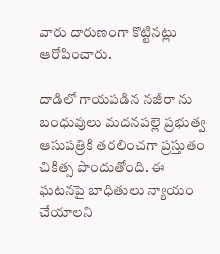వారు దారుణంగా కొట్టినట్లు ఆరోపించారు.

దాడిలో గాయపడిన నజీరా ను బంధువులు మదనపల్లె ప్రభుత్వ ఆసుపత్రికి తరలించగా ప్రస్తుతం చికిత్స పొందుతోంది. ఈ ఘటనపై బాధితులు న్యాయం చేయాలని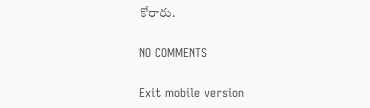కోరారు.

NO COMMENTS

Exit mobile version